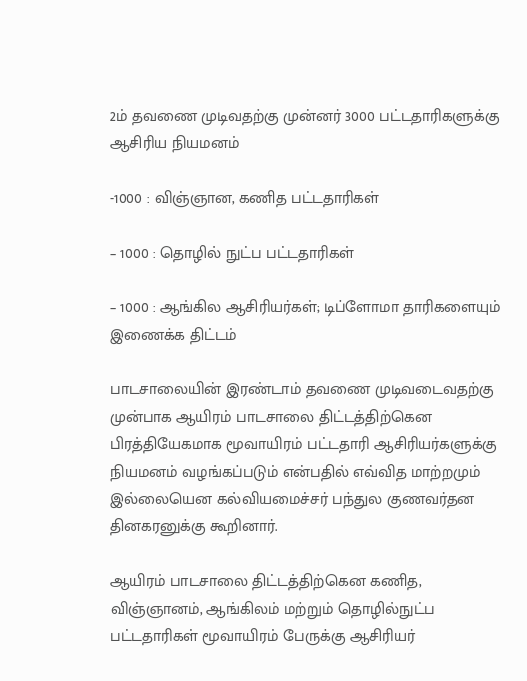2ம் தவணை முடிவதற்கு முன்னர் 3000 பட்டதாரிகளுக்கு ஆசிரிய நியமனம்

-1000 : விஞ்ஞான, கணித பட்டதாரிகள்

– 1000 : தொழில் நுட்ப பட்டதாரிகள்

– 1000 : ஆங்கில ஆசிரியர்கள்; டிப்ளோமா தாரிகளையும் இணைக்க திட்டம்

பாடசாலையின் இரண்டாம் தவணை முடிவடைவதற்கு முன்பாக ஆயிரம் பாடசாலை திட்டத்திற்கென பிரத்தியேகமாக மூவாயிரம் பட்டதாரி ஆசிரியர்களுக்கு நியமனம் வழங்கப்படும் என்பதில் எவ்வித மாற்றமும் இல்லையென கல்வியமைச்சர் பந்துல குணவர்தன தினகரனுக்கு கூறினார்.

ஆயிரம் பாடசாலை திட்டத்திற்கென கணித, விஞ்ஞானம், ஆங்கிலம் மற்றும் தொழில்நுட்ப பட்டதாரிகள் மூவாயிரம் பேருக்கு ஆசிரியர்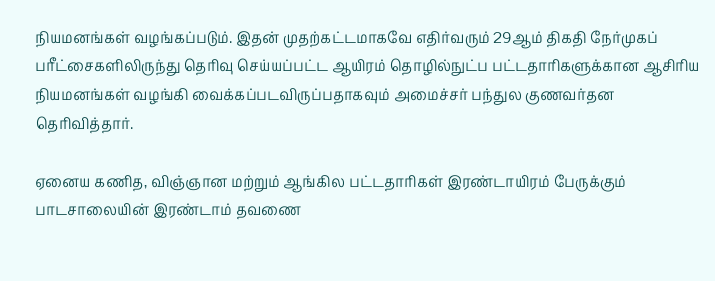நியமனங்கள் வழங்கப்படும். இதன் முதற்கட்டமாகவே எதிர்வரும் 29ஆம் திகதி நேர்முகப் பரீட்சைகளிலிருந்து தெரிவு செய்யப்பட்ட ஆயிரம் தொழில்நுட்ப பட்டதாரிகளுக்கான ஆசிரிய நியமனங்கள் வழங்கி வைக்கப்படவிருப்பதாகவும் அமைச்சர் பந்துல குணவர்தன தெரிவித்தார்.

ஏனைய கணித, விஞ்ஞான மற்றும் ஆங்கில பட்டதாரிகள் இரண்டாயிரம் பேருக்கும் பாடசாலையின் இரண்டாம் தவணை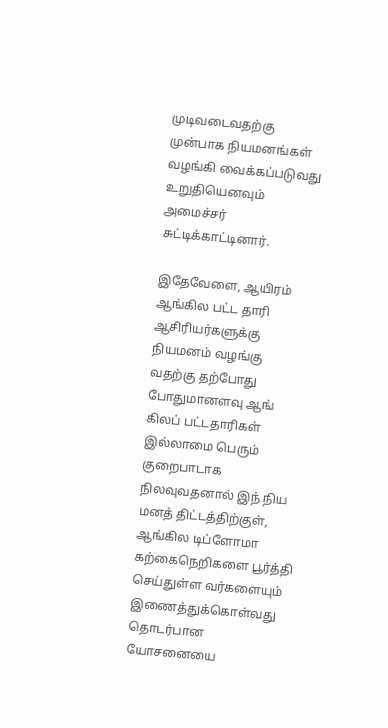முடிவடைவதற்கு முன்பாக நியமனங்கள் வழங்கி வைக்கப்படுவது உறுதியெனவும் அமைச்சர் சுட்டிக்காட்டினார்.

இதேவேளை, ஆயிரம் ஆங்கில பட்ட தாரி ஆசிரியர்களுக்கு நியமனம் வழங்கு வதற்கு தற்போது போதுமானளவு ஆங் கிலப் பட்டதாரிகள் இல்லாமை பெரும் குறைபாடாக நிலவுவதனால் இந் நிய மனத் திட்டத்திற்குள், ஆங்கில டிப்ளோமா கற்கைநெறிகளை பூர்த்தி செய்துள்ள வர்களையும் இணைத்துக்கொள்வது தொடர்பான யோசனையை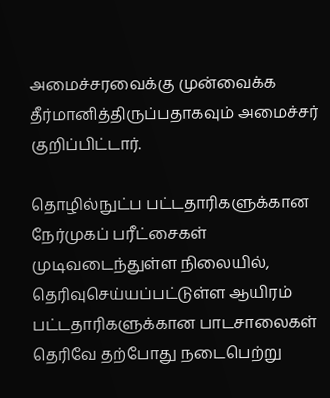அமைச்சரவைக்கு முன்வைக்க தீர்மானித்திருப்பதாகவும் அமைச்சர் குறிப்பிட்டார்.

தொழில்நுட்ப பட்டதாரிகளுக்கான நேர்முகப் பரீட்சைகள் முடிவடைந்துள்ள நிலையில், தெரிவுசெய்யப்பட்டுள்ள ஆயிரம் பட்டதாரிகளுக்கான பாடசாலைகள் தெரிவே தற்போது நடைபெற்று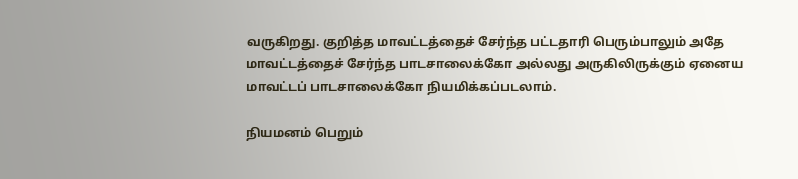வருகிறது. குறித்த மாவட்டத்தைச் சேர்ந்த பட்டதாரி பெரும்பாலும் அதே மாவட்டத்தைச் சேர்ந்த பாடசாலைக்கோ அல்லது அருகிலிருக்கும் ஏனைய மாவட்டப் பாடசாலைக்கோ நியமிக்கப்படலாம்.

நியமனம் பெறும்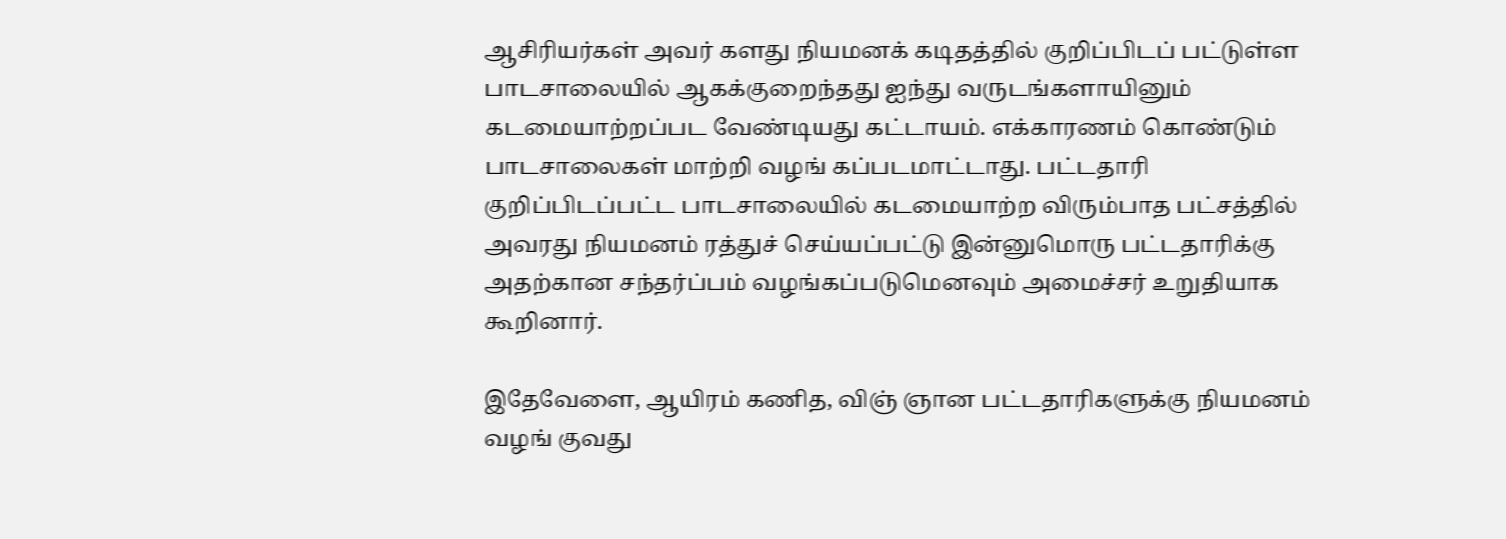ஆசிரியர்கள் அவர் களது நியமனக் கடிதத்தில் குறிப்பிடப் பட்டுள்ள பாடசாலையில் ஆகக்குறைந்தது ஐந்து வருடங்களாயினும் கடமையாற்றப்பட வேண்டியது கட்டாயம். எக்காரணம் கொண்டும் பாடசாலைகள் மாற்றி வழங் கப்படமாட்டாது. பட்டதாரி குறிப்பிடப்பட்ட பாடசாலையில் கடமையாற்ற விரும்பாத பட்சத்தில் அவரது நியமனம் ரத்துச் செய்யப்பட்டு இன்னுமொரு பட்டதாரிக்கு அதற்கான சந்தர்ப்பம் வழங்கப்படுமெனவும் அமைச்சர் உறுதியாக கூறினார்.

இதேவேளை, ஆயிரம் கணித, விஞ் ஞான பட்டதாரிகளுக்கு நியமனம் வழங் குவது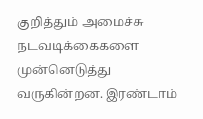குறித்தும் அமைச்சு நடவடிக்கைகளை முன்னெடுத்து வருகின்றன. இரண்டாம்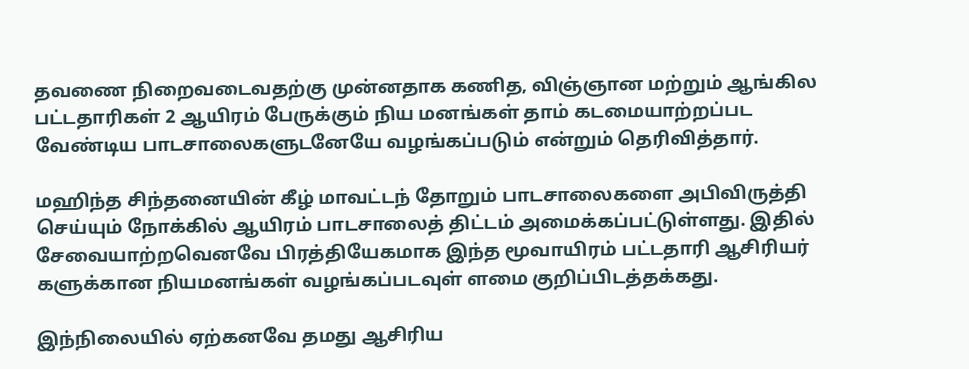தவணை நிறைவடைவதற்கு முன்னதாக கணித, விஞ்ஞான மற்றும் ஆங்கில பட்டதாரிகள் 2 ஆயிரம் பேருக்கும் நிய மனங்கள் தாம் கடமையாற்றப்பட வேண்டிய பாடசாலைகளுடனேயே வழங்கப்படும் என்றும் தெரிவித்தார்.

மஹிந்த சிந்தனையின் கீழ் மாவட்டந் தோறும் பாடசாலைகளை அபிவிருத்தி செய்யும் நோக்கில் ஆயிரம் பாடசாலைத் திட்டம் அமைக்கப்பட்டுள்ளது. இதில் சேவையாற்றவெனவே பிரத்தியேகமாக இந்த மூவாயிரம் பட்டதாரி ஆசிரியர் களுக்கான நியமனங்கள் வழங்கப்படவுள் ளமை குறிப்பிடத்தக்கது.

இந்நிலையில் ஏற்கனவே தமது ஆசிரிய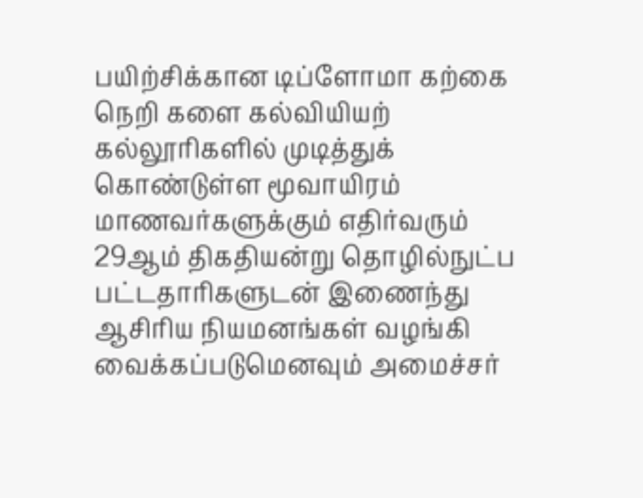பயிற்சிக்கான டிப்ளோமா கற்கை நெறி களை கல்வியியற் கல்லூரிகளில் முடித்துக் கொண்டுள்ள மூவாயிரம் மாணவர்களுக்கும் எதிர்வரும் 29ஆம் திகதியன்று தொழில்நுட்ப பட்டதாரிகளுடன் இணைந்து ஆசிரிய நியமனங்கள் வழங்கி வைக்கப்படுமெனவும் அமைச்சர்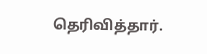தெரிவித்தார்.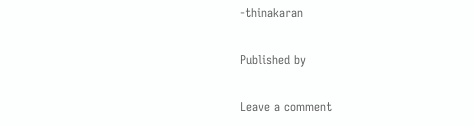-thinakaran

Published by

Leave a comment